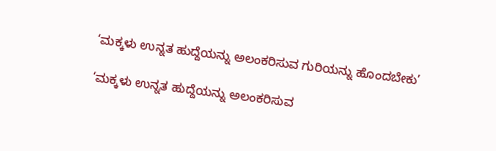‘ಮಕ್ಕಳು ಉನ್ನತ ಹುದ್ದೆಯನ್ನು ಅಲಂಕರಿಸುವ ಗುರಿಯನ್ನು ಹೊಂದಬೇಕು’

‘ಮಕ್ಕಳು ಉನ್ನತ ಹುದ್ದೆಯನ್ನು ಅಲಂಕರಿಸುವ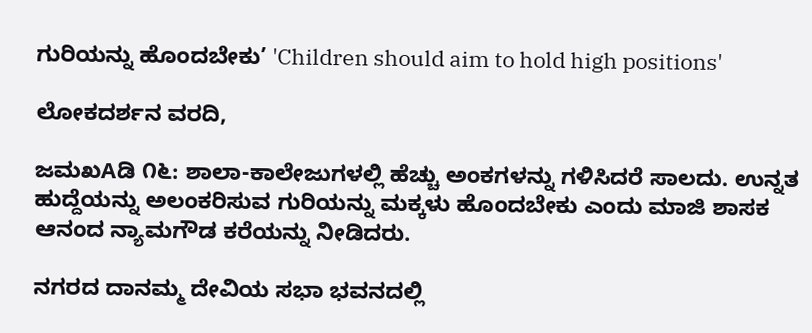ಗುರಿಯನ್ನು ಹೊಂದಬೇಕು’ 'Children should aim to hold high positions'

ಲೋಕದರ್ಶನ ವರದಿ,

ಜಮಖAಡಿ ೧೬: ಶಾಲಾ-ಕಾಲೇಜುಗಳಲ್ಲಿ ಹೆಚ್ಚು ಅಂಕಗಳನ್ನು ಗಳಿಸಿದರೆ ಸಾಲದು. ಉನ್ನತ ಹುದ್ದೆಯನ್ನು ಅಲಂಕರಿಸುವ ಗುರಿಯನ್ನು ಮಕ್ಕಳು ಹೊಂದಬೇಕು ಎಂದು ಮಾಜಿ ಶಾಸಕ ಆನಂದ ನ್ಯಾಮಗೌಡ ಕರೆಯನ್ನು ನೀಡಿದರು.

ನಗರದ ದಾನಮ್ಮ ದೇವಿಯ ಸಭಾ ಭವನದಲ್ಲಿ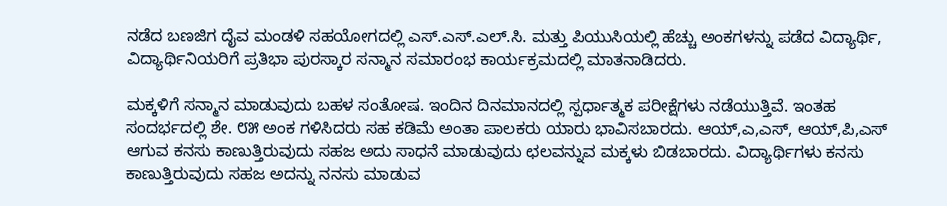ನಡೆದ ಬಣಜಿಗ ದೈವ ಮಂಡಳಿ ಸಹಯೋಗದಲ್ಲಿ ಎಸ್.ಎಸ್.ಎಲ್.ಸಿ. ಮತ್ತು ಪಿಯುಸಿಯಲ್ಲಿ ಹೆಚ್ಚು ಅಂಕಗಳನ್ನು ಪಡೆದ ವಿದ್ಯಾರ್ಥಿ, ವಿದ್ಯಾರ್ಥಿನಿಯರಿಗೆ ಪ್ರತಿಭಾ ಪುರಸ್ಕಾರ ಸನ್ಮಾನ ಸಮಾರಂಭ ಕಾರ್ಯಕ್ರಮದಲ್ಲಿ ಮಾತನಾಡಿದರು.

ಮಕ್ಕಳಿಗೆ ಸನ್ಮಾನ ಮಾಡುವುದು ಬಹಳ ಸಂತೋಷ. ಇಂದಿನ ದಿನಮಾನದಲ್ಲಿ ಸ್ಪರ್ಧಾತ್ಮಕ ಪರೀಕ್ಷೆಗಳು ನಡೆಯುತ್ತಿವೆ. ಇಂತಹ ಸಂದರ್ಭದಲ್ಲಿ ಶೇ. ೮೫ ಅಂಕ ಗಳಿಸಿದರು ಸಹ ಕಡಿಮೆ ಅಂತಾ ಪಾಲಕರು ಯಾರು ಭಾವಿಸಬಾರದು. ಆಯ್,ಎ,ಎಸ್, ಆಯ್,ಪಿ,ಎಸ್ ಆಗುವ ಕನಸು ಕಾಣುತ್ತಿರುವುದು ಸಹಜ ಅದು ಸಾಧನೆ ಮಾಡುವುದು ಛಲವನ್ನುವ ಮಕ್ಕಳು ಬಿಡಬಾರದು. ವಿದ್ಯಾರ್ಥಿಗಳು ಕನಸು ಕಾಣುತ್ತಿರುವುದು ಸಹಜ ಅದನ್ನು ನನಸು ಮಾಡುವ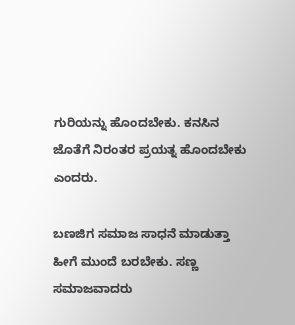ಗುರಿಯನ್ನು ಹೊಂದಬೇಕು. ಕನಸಿನ ಜೊತೆಗೆ ನಿರಂತರ ಪ್ರಯತ್ನ ಹೊಂದಬೇಕು ಎಂದರು.

ಬಣಜಿಗ ಸಮಾಜ ಸಾಧನೆ ಮಾಡುತ್ತಾ ಹೀಗೆ ಮುಂದೆ ಬರಬೇಕು. ಸಣ್ಣ ಸಮಾಜವಾದರು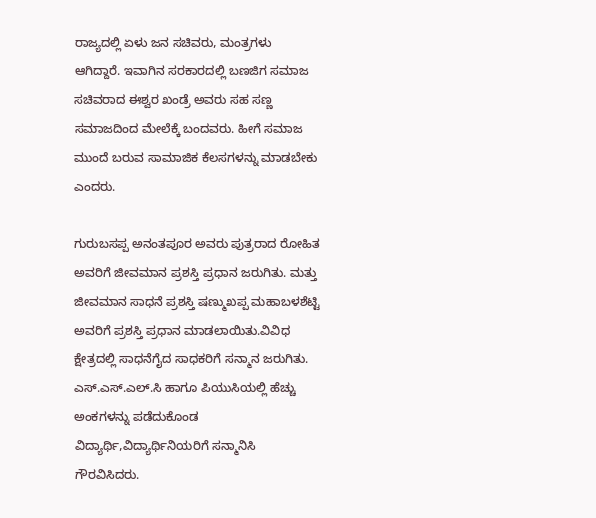ರಾಜ್ಯದಲ್ಲಿ ಏಳು ಜನ ಸಚಿವರು, ಮಂತ್ರಗಳು ಆಗಿದ್ದಾರೆ. ಇವಾಗಿನ ಸರಕಾರದಲ್ಲಿ ಬಣಜಿಗ ಸಮಾಜ ಸಚಿವರಾದ ಈಶ್ವರ ಖಂಡ್ರೆ ಅವರು ಸಹ ಸಣ್ಣ ಸಮಾಜದಿಂದ ಮೇಲೆಕ್ಕೆ ಬಂದವರು. ಹೀಗೆ ಸಮಾಜ ಮುಂದೆ ಬರುವ ಸಾಮಾಜಿಕ ಕೆಲಸಗಳನ್ನು ಮಾಡಬೇಕು ಎಂದರು.

ಗುರುಬಸಪ್ಪ ಅನಂತಪೂರ ಅವರು ಪುತ್ರರಾದ ರೋಹಿತ ಅವರಿಗೆ ಜೀವಮಾನ ಪ್ರಶಸ್ತಿ ಪ್ರಧಾನ ಜರುಗಿತು. ಮತ್ತು ಜೀವಮಾನ ಸಾಧನೆ ಪ್ರಶಸ್ತಿ ಷಣ್ಮುಖಪ್ಪ ಮಹಾಬಳಶೆಟ್ಟಿ ಅವರಿಗೆ ಪ್ರಶಸ್ತಿ ಪ್ರಧಾನ ಮಾಡಲಾಯಿತು.ವಿವಿಧ ಕ್ಷೇತ್ರದಲ್ಲಿ ಸಾಧನೆಗೈದ ಸಾಧಕರಿಗೆ ಸನ್ಮಾನ ಜರುಗಿತು. ಎಸ್.ಎಸ್.ಎಲ್.ಸಿ ಹಾಗೂ ಪಿಯುಸಿಯಲ್ಲಿ ಹೆಚ್ಚು ಅಂಕಗಳನ್ನು ಪಡೆದುಕೊಂಡ ವಿದ್ಯಾರ್ಥಿ,ವಿದ್ಯಾರ್ಥಿನಿಯರಿಗೆ ಸನ್ಮಾನಿಸಿ ಗೌರವಿಸಿದರು.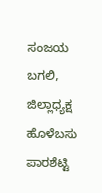ಸಂಜಯ ಬಗಲಿ, ಜಿಲ್ಲಾಧ್ಯಕ್ಷ ಹೊಳೆಬಸು ಪಾರಶೆಟ್ಟಿ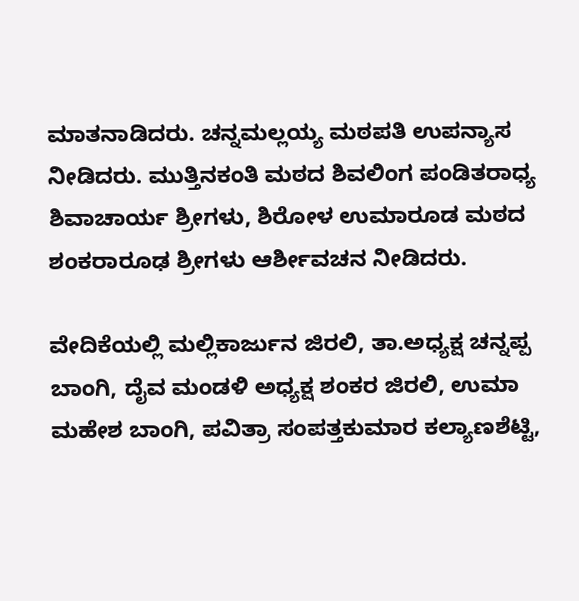ಮಾತನಾಡಿದರು. ಚನ್ನಮಲ್ಲಯ್ಯ ಮಠಪತಿ ಉಪನ್ಯಾಸ ನೀಡಿದರು. ಮುತ್ತಿನಕಂತಿ ಮಠದ ಶಿವಲಿಂಗ ಪಂಡಿತರಾಧ್ಯ ಶಿವಾಚಾರ್ಯ ಶ್ರೀಗಳು, ಶಿರೋಳ ಉಮಾರೂಡ ಮಠದ ಶಂಕರಾರೂಢ ಶ್ರೀಗಳು ಆರ್ಶೀವಚನ ನೀಡಿದರು.

ವೇದಿಕೆಯಲ್ಲಿ ಮಲ್ಲಿಕಾರ್ಜುನ ಜಿರಲಿ, ತಾ.ಅಧ್ಯಕ್ಷ ಚನ್ನಪ್ಪ ಬಾಂಗಿ, ದೈವ ಮಂಡಳಿ ಅಧ್ಯಕ್ಷ ಶಂಕರ ಜಿರಲಿ, ಉಮಾ ಮಹೇಶ ಬಾಂಗಿ, ಪವಿತ್ರಾ ಸಂಪತ್ತಕುಮಾರ ಕಲ್ಯಾಣಶೆಟ್ಟಿ,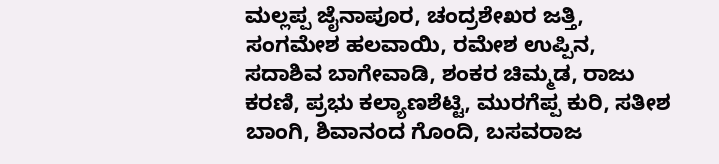ಮಲ್ಲಪ್ಪ ಜೈನಾಪೂರ, ಚಂದ್ರಶೇಖರ ಜತ್ತಿ, ಸಂಗಮೇಶ ಹಲವಾಯಿ, ರಮೇಶ ಉಪ್ಪಿನ, ಸದಾಶಿವ ಬಾಗೇವಾಡಿ, ಶಂಕರ ಚಿಮ್ಮಡ, ರಾಜು ಕರಣಿ, ಪ್ರಭು ಕಲ್ಯಾಣಶೆಟ್ಟಿ, ಮುರಗೆಪ್ಪ ಕುರಿ, ಸತೀಶ ಬಾಂಗಿ, ಶಿವಾನಂದ ಗೊಂದಿ, ಬಸವರಾಜ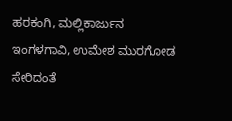ಹರಕಂಗಿ, ಮಲ್ಲಿಕಾರ್ಜುನ ಇಂಗಳಗಾವಿ, ಉಮೇಶ ಮುರಗೋಡ ಸೇರಿದಂತೆ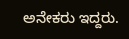ಅನೇಕರು ಇದ್ದರು.